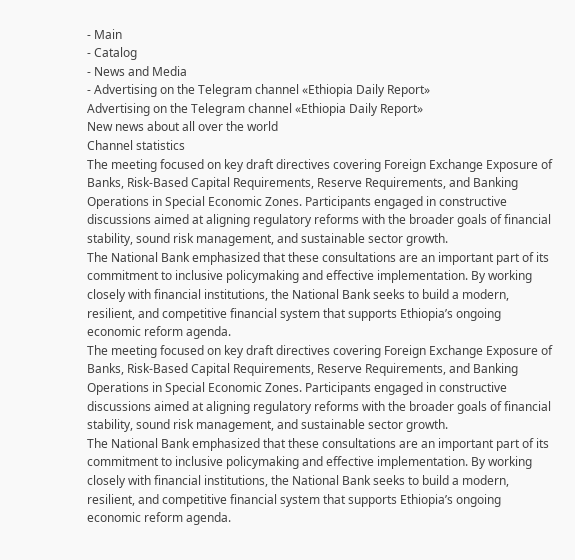- Main
- Catalog
- News and Media
- Advertising on the Telegram channel «Ethiopia Daily Report»
Advertising on the Telegram channel «Ethiopia Daily Report»
New news about all over the world
Channel statistics
The meeting focused on key draft directives covering Foreign Exchange Exposure of Banks, Risk-Based Capital Requirements, Reserve Requirements, and Banking Operations in Special Economic Zones. Participants engaged in constructive discussions aimed at aligning regulatory reforms with the broader goals of financial stability, sound risk management, and sustainable sector growth.
The National Bank emphasized that these consultations are an important part of its commitment to inclusive policymaking and effective implementation. By working closely with financial institutions, the National Bank seeks to build a modern, resilient, and competitive financial system that supports Ethiopia’s ongoing economic reform agenda.
The meeting focused on key draft directives covering Foreign Exchange Exposure of Banks, Risk-Based Capital Requirements, Reserve Requirements, and Banking Operations in Special Economic Zones. Participants engaged in constructive discussions aimed at aligning regulatory reforms with the broader goals of financial stability, sound risk management, and sustainable sector growth.
The National Bank emphasized that these consultations are an important part of its commitment to inclusive policymaking and effective implementation. By working closely with financial institutions, the National Bank seeks to build a modern, resilient, and competitive financial system that supports Ethiopia’s ongoing economic reform agenda.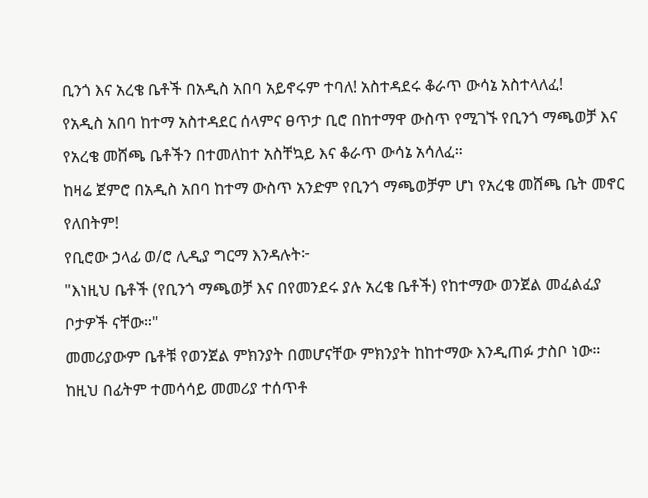ቢንጎ እና አረቄ ቤቶች በአዲስ አበባ አይኖሩም ተባለ! አስተዳደሩ ቆራጥ ውሳኔ አስተላለፈ!
የአዲስ አበባ ከተማ አስተዳደር ሰላምና ፀጥታ ቢሮ በከተማዋ ውስጥ የሚገኙ የቢንጎ ማጫወቻ እና የአረቄ መሸጫ ቤቶችን በተመለከተ አስቸኳይ እና ቆራጥ ውሳኔ አሳለፈ።
ከዛሬ ጀምሮ በአዲስ አበባ ከተማ ውስጥ አንድም የቢንጎ ማጫወቻም ሆነ የአረቄ መሸጫ ቤት መኖር የለበትም!
የቢሮው ኃላፊ ወ/ሮ ሊዲያ ግርማ እንዳሉት፦
"እነዚህ ቤቶች (የቢንጎ ማጫወቻ እና በየመንደሩ ያሉ አረቄ ቤቶች) የከተማው ወንጀል መፈልፈያ ቦታዎች ናቸው።"
መመሪያውም ቤቶቹ የወንጀል ምክንያት በመሆናቸው ምክንያት ከከተማው እንዲጠፉ ታስቦ ነው።
ከዚህ በፊትም ተመሳሳይ መመሪያ ተሰጥቶ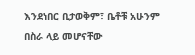እንደነበር ቢታወቅም፣ ቤቶቹ አሁንም በስራ ላይ መሆናቸው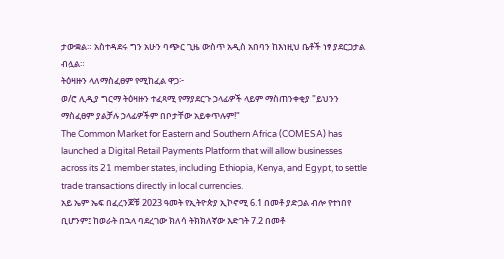ታውቋል። አስተዳደሩ ግን አሁን ባጭር ጊዜ ውስጥ አዲስ አበባን ከእነዚህ ቤቶች ነፃ ያደርጋታል ብሏል።
ትዕዛዙን ላለማስፈፀም የሚከፈል ዋጋ፦
ወ/ሮ ሊዲያ ግርማ ትዕዛዙን ተፈጻሚ የማያደርጉ ኃላፊዎች ላይም ማስጠንቀቂያ "ይህንን ማስፈፀም ያልቻሉ ኃላፊዎችም በቦታቸው አይቀጥሉም!"
The Common Market for Eastern and Southern Africa (COMESA) has launched a Digital Retail Payments Platform that will allow businesses across its 21 member states, including Ethiopia, Kenya, and Egypt, to settle trade transactions directly in local currencies.
አይ ኤም ኤፍ በፈረንጆቹ 2023 ዓመት የኢትዮጵያ ኢኮኖሚ 6.1 በመቶ ያድጋል ብሎ የተነበየ ቢሆንም፤ ከወራት በኋላ ባደረገው ክለሳ ትክክለኛው እድገት 7.2 በመቶ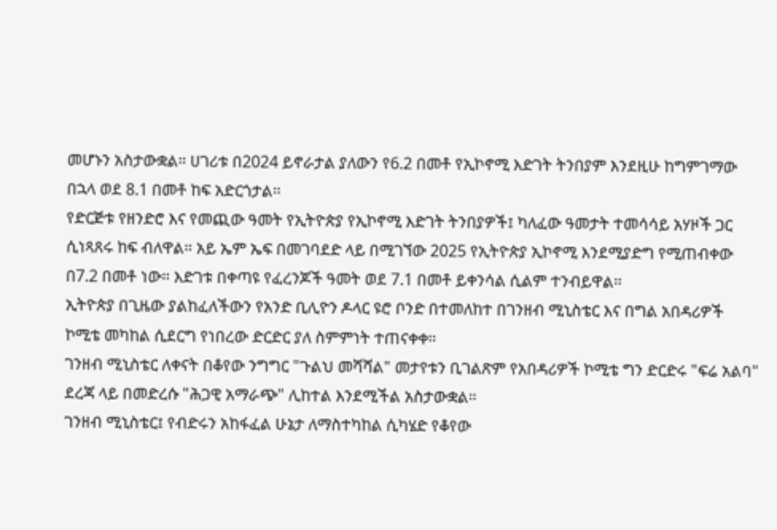መሆኑን አስታውቋል። ሀገሪቱ በ2024 ይኖራታል ያለውን የ6.2 በመቶ የኢኮኖሚ እድገት ትንበያም እንደዚሁ ከግምገማው በኋላ ወደ 8.1 በመቶ ከፍ አድርጎታል።
የድርጅቱ የዘንድሮ እና የመጪው ዓመት የኢትዮጵያ የኢኮኖሚ እድገት ትንበያዎች፤ ካለፈው ዓመታት ተመሳሳይ አሃዞች ጋር ሲነጻጸሩ ከፍ ብለዋል። አይ ኤም ኤፍ በመገባደድ ላይ በሚገኘው 2025 የኢትዮጵያ ኢኮኖሚ እንደሚያድግ የሚጠብቀው በ7.2 በመቶ ነው። እድገቱ በቀጣዩ የፈረንጆች ዓመት ወደ 7.1 በመቶ ይቀንሳል ሲልም ተንብይዋል።
ኢትዮጵያ በጊዜው ያልከፈለችውን የአንድ ቢሊዮን ዶላር ዩሮ ቦንድ በተመለከተ በገንዘብ ሚኒስቴር እና በግል አበዳሪዎች ኮሚቴ መካከል ሲደርግ የነበረው ድርድር ያለ ስምምነት ተጠናቀቀ።
ገንዘብ ሚኒስቴር ለቀናት በቆየው ንግግር "ጉልህ መሻሻል" መታየቱን ቢገልጽም የአበዳሪዎች ኮሚቴ ግን ድርድሩ "ፍሬ አልባ" ደረጃ ላይ በመድረሱ "ሕጋዊ አማራጭ" ሊከተል እንደሚችል አስታውቋል።
ገንዘብ ሚኒስቴር፤ የብድሩን አከፋፈል ሁኔታ ለማስተካከል ሲካሄድ የቆየው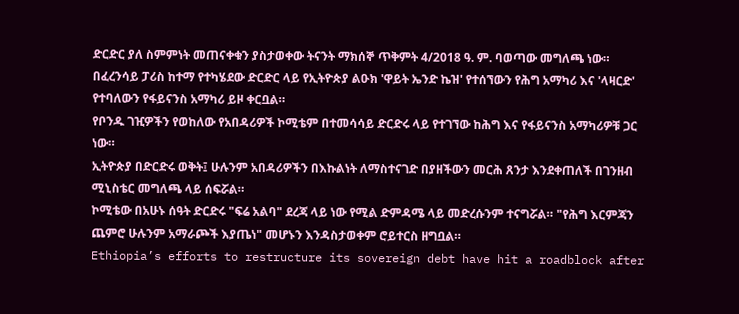ድርድር ያለ ስምምነት መጠናቀቁን ያስታወቀው ትናንት ማክሰኞ ጥቅምት 4/2018 ዓ. ም. ባወጣው መግለጫ ነው።
በፈረንሳይ ፓሪስ ከተማ የተካሄደው ድርድር ላይ የኢትዮጵያ ልዑክ 'ዋይት ኤንድ ኬዝ' የተሰኘውን የሕግ አማካሪ እና 'ላዛርድ' የተባለውን የፋይናንስ አማካሪ ይዞ ቀርቧል።
የቦንዱ ገዢዎችን የወከለው የአበዳሪዎች ኮሚቴም በተመሳሳይ ድርድሩ ላይ የተገኘው ከሕግ እና የፋይናንስ አማካሪዎቹ ጋር ነው።
ኢትዮጵያ በድርድሩ ወቅት፤ ሁሉንም አበዳሪዎችን በእኩልነት ለማስተናገድ በያዘችውን መርሕ ጸንታ እንደቀጠለች በገንዘብ ሚኒስቴር መግለጫ ላይ ሰፍሯል።
ኮሚቴው በአሁኑ ሰዓት ድርድሩ "ፍሬ አልባ" ደረጃ ላይ ነው የሚል ድምዳሜ ላይ መድረሱንም ተናግሯል። "የሕግ እርምጃን ጨምሮ ሁሉንም አማራጮች እያጤነ" መሆኑን እንዳስታወቀም ሮይተርስ ዘግቧል።
Ethiopia’s efforts to restructure its sovereign debt have hit a roadblock after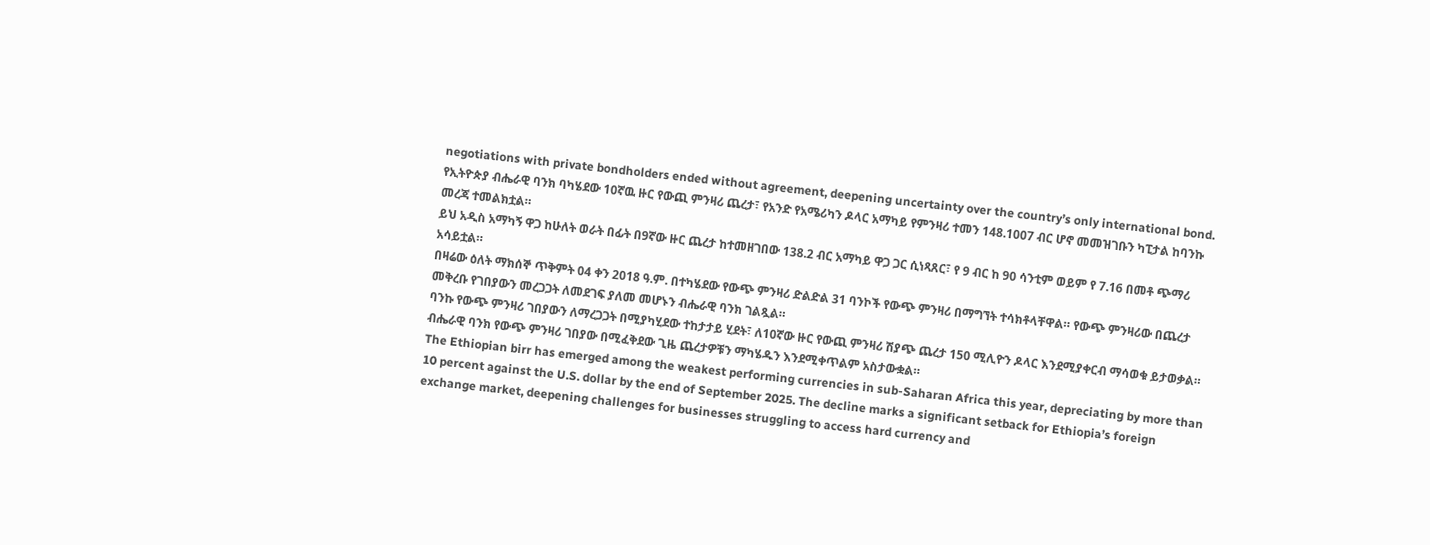negotiations with private bondholders ended without agreement, deepening uncertainty over the country’s only international bond.
የኢትዮጵያ ብሔራዊ ባንክ ባካሄደው 10ኛዉ ዙር የውጪ ምንዛሪ ጨረታ፣ የአንድ የአሜሪካን ዶላር አማካይ የምንዛሪ ተመን 148.1007 ብር ሆኖ መመዝገቡን ካፒታል ከባንኩ መረጃ ተመልክቷል።
ይህ አዲስ አማካኝ ዋጋ ከሁለት ወራት በፊት በ9ኛው ዙር ጨረታ ከተመዘገበው 138.2 ብር አማካይ ዋጋ ጋር ሲነጻጸር፣ የ 9 ብር ከ 90 ሳንቲም ወይም የ 7.16 በመቶ ጭማሪ አሳይቷል።
በዛሬው ዕለት ማክሰኞ ጥቅምት 04 ቀን 2018 ዓ.ም. በተካሄደው የውጭ ምንዛሪ ድልድል 31 ባንኮች የውጭ ምንዛሪ በማግኘት ተሳክቶላቸዋል። የውጭ ምንዛሪው በጨረታ መቅረቡ የገበያውን መረጋጋት ለመደገፍ ያለመ መሆኑን ብሔራዊ ባንክ ገልጿል።
ባንኩ የውጭ ምንዛሪ ገበያውን ለማረጋጋት በሚያካሂደው ተከታታይ ሂደት፣ ለ10ኛው ዙር የውጪ ምንዛሪ ሽያጭ ጨረታ 150 ሚሊዮን ዶላር እንደሚያቀርብ ማሳወቁ ይታወቃል። ብሔራዊ ባንክ የውጭ ምንዛሪ ገበያው በሚፈቅደው ጊዜ ጨረታዎቹን ማካሄዱን እንደሚቀጥልም አስታውቋል።
The Ethiopian birr has emerged among the weakest performing currencies in sub-Saharan Africa this year, depreciating by more than 10 percent against the U.S. dollar by the end of September 2025. The decline marks a significant setback for Ethiopia’s foreign exchange market, deepening challenges for businesses struggling to access hard currency and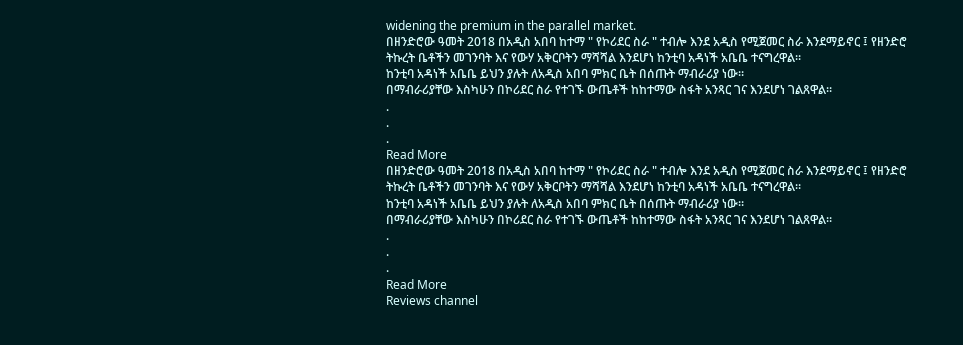widening the premium in the parallel market.
በዘንድሮው ዓመት 2018 በአዲስ አበባ ከተማ " የኮሪደር ስራ " ተብሎ እንደ አዲስ የሚጀመር ስራ እንደማይኖር ፤ የዘንድሮ ትኩረት ቤቶችን መገንባት እና የውሃ አቅርቦትን ማሻሻል እንደሆነ ከንቲባ አዳነች አቤቤ ተናግረዋል።
ከንቲባ አዳነች አቤቤ ይህን ያሉት ለአዲስ አበባ ምክር ቤት በሰጡት ማብራሪያ ነው።
በማብራሪያቸው እስካሁን በኮሪደር ስራ የተገኙ ውጤቶች ከከተማው ስፋት አንጻር ገና እንደሆነ ገልጸዋል።
.
.
.
Read More
በዘንድሮው ዓመት 2018 በአዲስ አበባ ከተማ " የኮሪደር ስራ " ተብሎ እንደ አዲስ የሚጀመር ስራ እንደማይኖር ፤ የዘንድሮ ትኩረት ቤቶችን መገንባት እና የውሃ አቅርቦትን ማሻሻል እንደሆነ ከንቲባ አዳነች አቤቤ ተናግረዋል።
ከንቲባ አዳነች አቤቤ ይህን ያሉት ለአዲስ አበባ ምክር ቤት በሰጡት ማብራሪያ ነው።
በማብራሪያቸው እስካሁን በኮሪደር ስራ የተገኙ ውጤቶች ከከተማው ስፋት አንጻር ገና እንደሆነ ገልጸዋል።
.
.
.
Read More
Reviews channel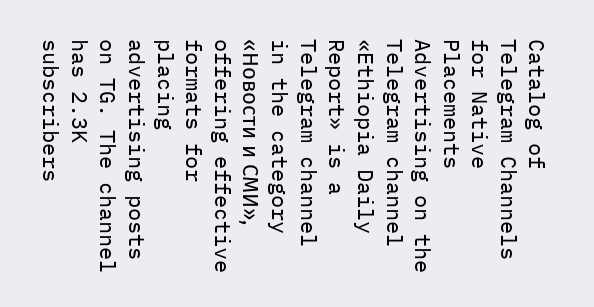Catalog of Telegram Channels for Native Placements
Advertising on the Telegram channel «Ethiopia Daily Report» is a Telegram channel in the category «Новости и СМИ», offering effective formats for placing advertising posts on TG. The channel has 2.3K subscribers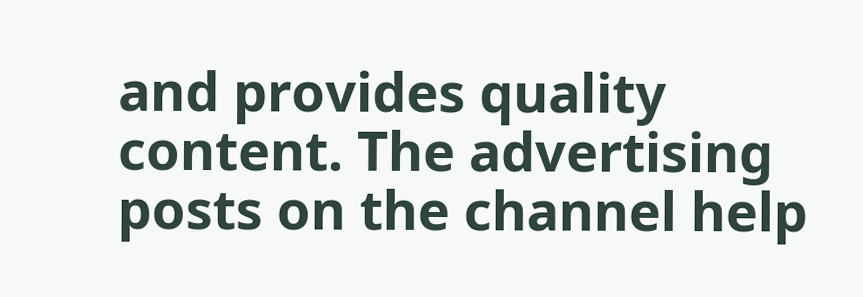and provides quality content. The advertising posts on the channel help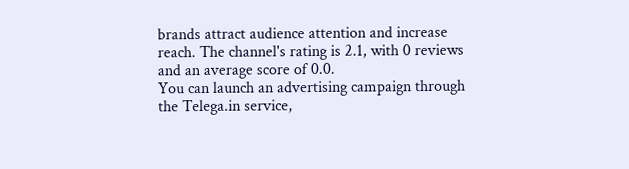brands attract audience attention and increase reach. The channel's rating is 2.1, with 0 reviews and an average score of 0.0.
You can launch an advertising campaign through the Telega.in service,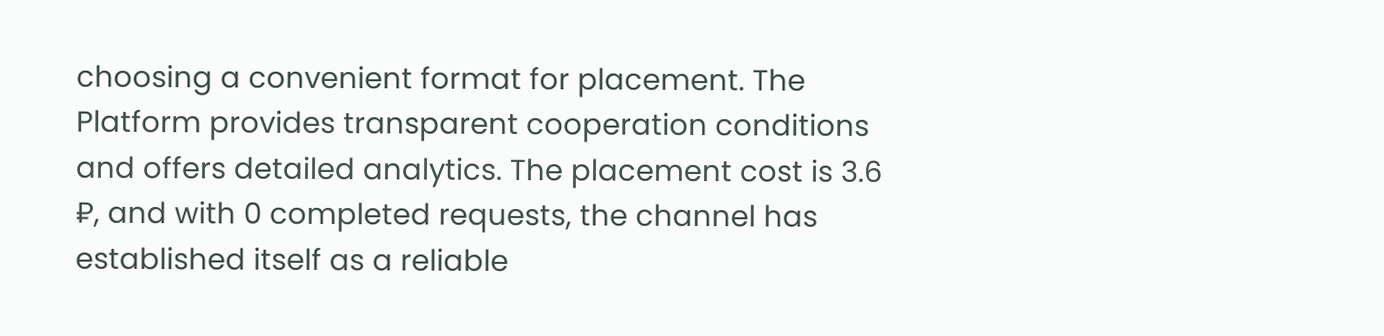choosing a convenient format for placement. The Platform provides transparent cooperation conditions and offers detailed analytics. The placement cost is 3.6 ₽, and with 0 completed requests, the channel has established itself as a reliable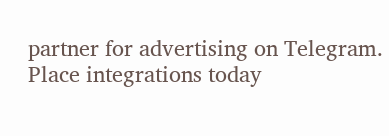partner for advertising on Telegram. Place integrations today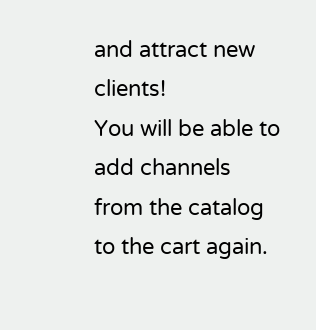and attract new clients!
You will be able to add channels from the catalog to the cart again.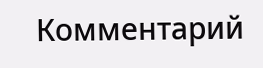Комментарий